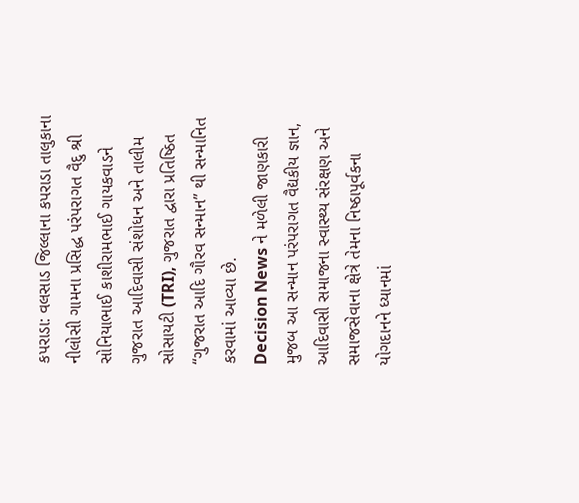કપરાડા: વલસાડ જિલ્લાના કપરાડા તાલુકાના નીલોસી ગામના પ્રસિદ્ધ પરંપરાગત વૈદુ શ્રી સોનિયાભાઈ કાશીરામભાઈ ગાયકવાડને ગુજરાત આદિવાસી સંશોધન અને તાલીમ સોસાયટી (TRI), ગુજરાત દ્વારા પ્રતિષ્ઠિત “ગુજરાત આદિ ગૌરવ સન્માન” થી સન્માનિત કરવામાં આવ્યા છે.
Decision News ને મળેલી જાણકારી મુજબ આ સન્માન પરંપરાગત વૈદ્યકીય જ્ઞાન, આદિવાસી સમાજના સ્વાસ્થ્ય સંરક્ષણ અને સમાજસેવાના ક્ષેત્રે તેમના નિષ્ઠાપૂર્વકના યોગદાનને ધ્યાનમાં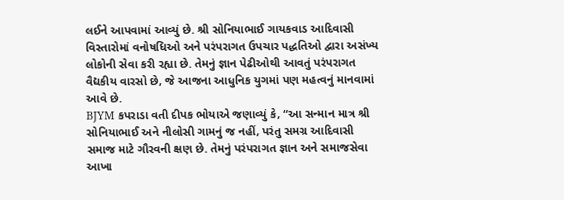લઈને આપવામાં આવ્યું છે. શ્રી સોનિયાભાઈ ગાયકવાડ આદિવાસી વિસ્તારોમાં વનોષધિઓ અને પરંપરાગત ઉપચાર પદ્ધતિઓ દ્વારા અસંખ્ય લોકોની સેવા કરી રહ્યા છે. તેમનું જ્ઞાન પેઢીઓથી આવતું પરંપરાગત વૈદ્યકીય વારસો છે, જે આજના આધુનિક યુગમાં પણ મહત્વનું માનવામાં આવે છે.
BJYM કપરાડા વતી દીપક ભોયાએ જણાવ્યું કે, “આ સન્માન માત્ર શ્રી સોનિયાભાઈ અને નીલોસી ગામનું જ નહીં, પરંતુ સમગ્ર આદિવાસી સમાજ માટે ગૌરવની ક્ષણ છે. તેમનું પરંપરાગત જ્ઞાન અને સમાજસેવા આખા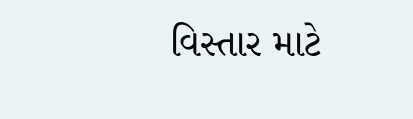વિસ્તાર માટે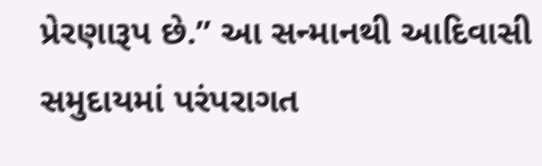પ્રેરણારૂપ છે.” આ સન્માનથી આદિવાસી સમુદાયમાં પરંપરાગત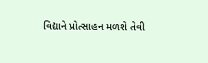વિદ્યાને પ્રોત્સાહન મળશે તેવી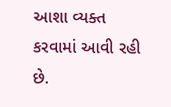આશા વ્યક્ત કરવામાં આવી રહી છે.